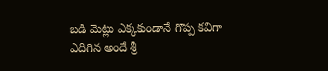బడి మెట్లు ఎక్కకుండానే గొప్ప కవిగా ఎదిగిన అందే శ్రీ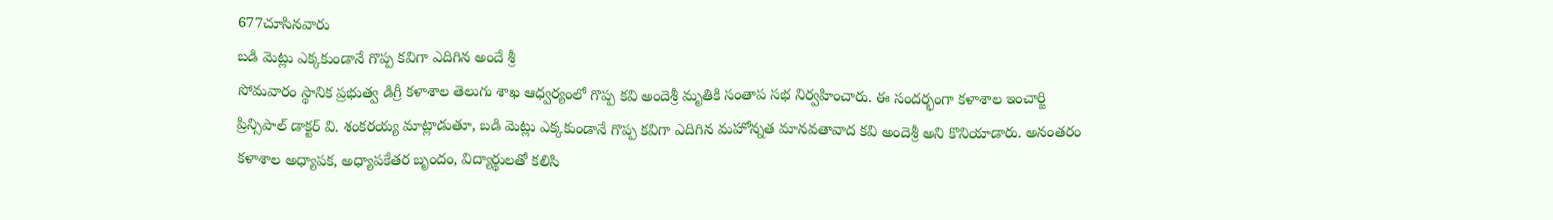677చూసినవారు
బడి మెట్లు ఎక్కకుండానే గొప్ప కవిగా ఎదిగిన అందే శ్రీ
సోమవారం స్థానిక ప్రభుత్వ డిగ్రీ కళాశాల తెలుగు శాఖ ఆధ్వర్యంలో గొప్ప కవి అందెశ్రీ మృతికి సంతాప సభ నిర్వహించారు. ఈ సందర్భంగా కళాశాల ఇంచార్జి ప్రిన్సిపాల్ డాక్టర్ వి. శంకరయ్య మాట్లాడుతూ, బడి మెట్లు ఎక్కకుండానే గొప్ప కవిగా ఎదిగిన మహోన్నత మానవతావాద కవి అందెశ్రీ అని కొనియాడారు. అనంతరం కళాశాల అధ్యాపక, అధ్యాపకేతర బృందం, విద్యార్థులతో కలిసి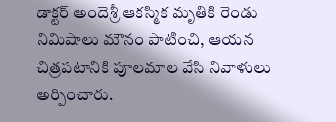డాక్టర్ అందెశ్రీ ఆకస్మిక మృతికి రెండు నిమిషాలు మౌనం పాటించి, ఆయన చిత్రపటానికి పూలమాల వేసి నివాళులు అర్పించారు.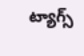ట్యాగ్స్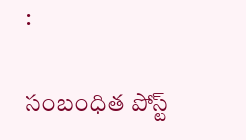:

సంబంధిత పోస్ట్